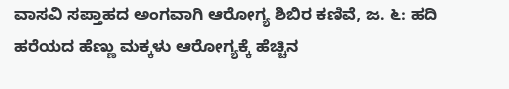ವಾಸವಿ ಸಪ್ತಾಹದ ಅಂಗವಾಗಿ ಆರೋಗ್ಯ ಶಿಬಿರ ಕಣಿವೆ, ಜ. ೬: ಹದಿ ಹರೆಯದ ಹೆಣ್ಣು ಮಕ್ಕಳು ಆರೋಗ್ಯಕ್ಕೆ ಹೆಚ್ಚಿನ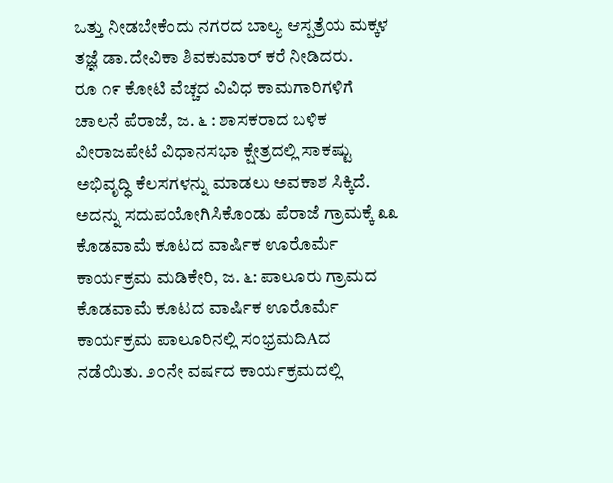ಒತ್ತು ನೀಡಬೇಕೆಂದು ನಗರದ ಬಾಲ್ಯ ಆಸ್ಪತ್ರೆಯ ಮಕ್ಕಳ ತಜ್ಞೆ ಡಾ.ದೇವಿಕಾ ಶಿವಕುಮಾರ್ ಕರೆ ನೀಡಿದರು.
ರೂ ೧೯ ಕೋಟಿ ವೆಚ್ಚದ ವಿವಿಧ ಕಾಮಗಾರಿಗಳಿಗೆ ಚಾಲನೆ ಪೆರಾಜೆ, ಜ. ೬ : ಶಾಸಕರಾದ ಬಳಿಕ ವೀರಾಜಪೇಟೆ ವಿಧಾನಸಭಾ ಕ್ಷೇತ್ರದಲ್ಲಿ ಸಾಕಷ್ಟು ಅಭಿವೃದ್ಧಿ ಕೆಲಸಗಳನ್ನು ಮಾಡಲು ಅವಕಾಶ ಸಿಕ್ಕಿದೆ. ಅದನ್ನು ಸದುಪಯೋಗಿಸಿಕೊಂಡು ಪೆರಾಜೆ ಗ್ರಾಮಕ್ಕೆ ೩೩
ಕೊಡವಾಮೆ ಕೂಟದ ವಾರ್ಷಿಕ ಊರೊರ್ಮೆ ಕಾರ್ಯಕ್ರಮ ಮಡಿಕೇರಿ, ಜ. ೬: ಪಾಲೂರು ಗ್ರಾಮದ ಕೊಡವಾಮೆ ಕೂಟದ ವಾರ್ಷಿಕ ಊರೊರ್ಮೆ ಕಾರ್ಯಕ್ರಮ ಪಾಲೂರಿನಲ್ಲಿ ಸಂಭ್ರಮದಿAದ ನಡೆಯಿತು. ೨೦ನೇ ವರ್ಷದ ಕಾರ್ಯಕ್ರಮದಲ್ಲಿ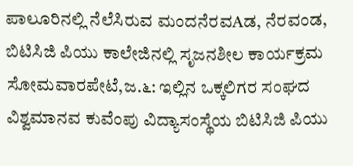ಪಾಲೂರಿನಲ್ಲಿ ನೆಲೆಸಿರುವ ಮಂದನೆರವAಡ, ನೆರವಂಡ,
ಬಿಟಿಸಿಜಿ ಪಿಯು ಕಾಲೇಜಿನಲ್ಲಿ ಸೃಜನಶೀಲ ಕಾರ್ಯಕ್ರಮ ಸೋಮವಾರಪೇಟೆ,ಜ.೬: ಇಲ್ಲಿನ ಒಕ್ಕಲಿಗರ ಸಂಘದ ವಿಶ್ವಮಾನವ ಕುವೆಂಪು ವಿದ್ಯಾಸಂಸ್ಥೆಯ ಬಿಟಿಸಿಜಿ ಪಿಯು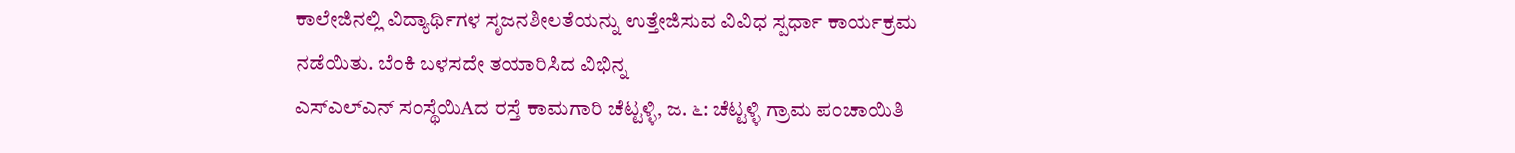ಕಾಲೇಜಿನಲ್ಲಿ ವಿದ್ಯಾರ್ಥಿಗಳ ಸೃಜನಶೀಲತೆಯನ್ನು ಉತ್ತೇಜಿಸುವ ವಿವಿಧ ಸ್ಪರ್ಧಾ ಕಾರ್ಯಕ್ರಮ ನಡೆಯಿತು. ಬೆಂಕಿ ಬಳಸದೇ ತಯಾರಿಸಿದ ವಿಭಿನ್ನ
ಎಸ್ಎಲ್ಎನ್ ಸಂಸ್ಥೆಯಿAದ ರಸ್ತೆ ಕಾಮಗಾರಿ ಚೆಟ್ಟಳ್ಳಿ, ಜ. ೬: ಚೆಟ್ಟಳ್ಳಿ ಗ್ರಾಮ ಪಂಚಾಯಿತಿ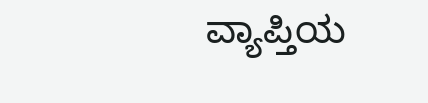ವ್ಯಾಪ್ತಿಯ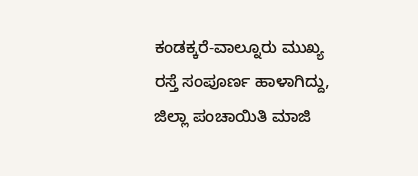ಕಂಡಕ್ಕರೆ-ವಾಲ್ನೂರು ಮುಖ್ಯ ರಸ್ತೆ ಸಂಪೂರ್ಣ ಹಾಳಾಗಿದ್ದು, ಜಿಲ್ಲಾ ಪಂಚಾಯಿತಿ ಮಾಜಿ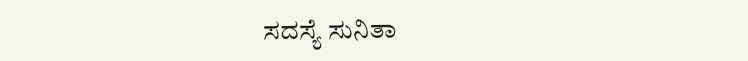ಸದಸ್ಯೆ ಸುನಿತಾ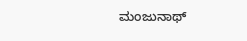ಮಂಜುನಾಥ್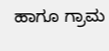ಹಾಗೂ ಗ್ರಾಮ